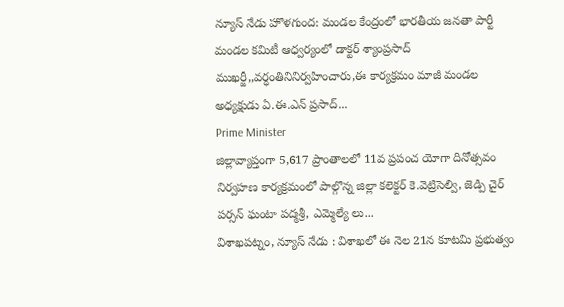న్యూస్ నేడు హొళగుంద: మండల కేంద్రంలో భారతీయ జనతా పార్టీ మండల కమిటీ ఆధ్వర్యంలో డాక్టర్ శ్యాంప్రసాద్ ముఖర్జీ,,వర్ధంతినినిర్వహించారు,ఈ కార్యక్రమం మాజీ మండల అధ్యక్షుడు ఏ.ఈ.ఎన్ ప్రసాద్...
Prime Minister
జిల్లావ్యాప్తంగా 5,617 ప్రాంతాలలో 11వ ప్రపంచ యోగా దినోత్సవం నిర్వహణ కార్యక్రమంలో పాల్గొన్న జిల్లా కలెక్టర్ కె.వెట్రిసెల్వి, జెడ్పి చైర్ పర్సన్ ఘంటా పద్మశ్రీ, ఎమ్మెల్యే లు...
విశాఖపట్నం, న్యూస్ నేడు : విశాఖలో ఈ నెల 21న కూటమి ప్రభుత్వం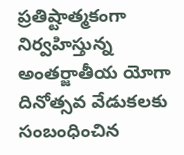ప్రతిష్టాత్మకంగా నిర్వహిస్తున్న అంతర్జాతీయ యోగా దినోత్సవ వేడుకలకు సంబంధించిన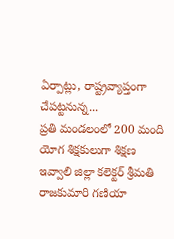ఏర్పాట్లు, రాష్ట్రవ్యాప్తంగా చేపట్టనున్న...
ప్రతి మండలంలో 200 మంది యోగ శిక్షకులుగా శిక్షణ ఇవ్వాలి జిల్లా కలెక్టర్ శ్రీమతి రాజకుమారి గణియా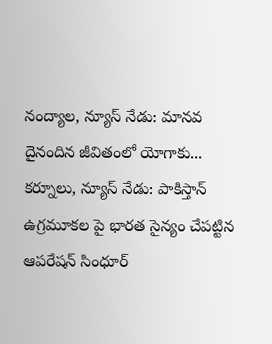నంద్యాల, న్యూస్ నేడు: మానవ దైనందిన జీవితంలో యోగాకు...
కర్నూలు, న్యూస్ నేడు: పాకిస్తాన్ ఉగ్రమూకల పై భారత సైన్యం చేపట్టిన ఆపరేషన్ సింధూర్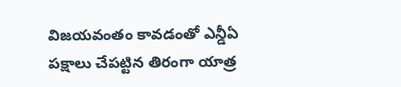విజయవంతం కావడంతో ఎన్డీఏ పక్షాలు చేపట్టిన తిరంగా యాత్ర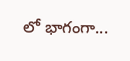లో భాగంగా...